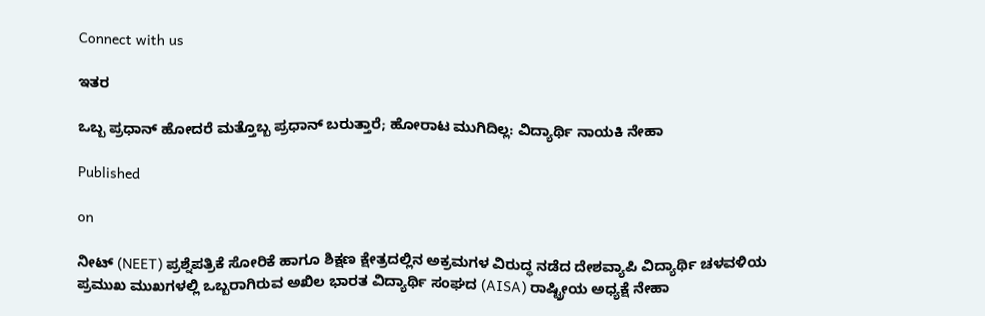Connect with us

ಇತರ

ಒಬ್ಬ ಪ್ರಧಾನ್ ಹೋದರೆ ಮತ್ತೊಬ್ಬ ಪ್ರಧಾನ್ ಬರುತ್ತಾರೆ; ಹೋರಾಟ ಮುಗಿದಿಲ್ಲ: ವಿದ್ಯಾರ್ಥಿ ನಾಯಕಿ ನೇಹಾ

Published

on

ನೀಟ್‌ (NEET) ಪ್ರಶ್ನೆಪತ್ರಿಕೆ ಸೋರಿಕೆ ಹಾಗೂ ಶಿಕ್ಷಣ ಕ್ಷೇತ್ರದಲ್ಲಿನ ಅಕ್ರಮಗಳ ವಿರುದ್ಧ ನಡೆದ ದೇಶವ್ಯಾಪಿ ವಿದ್ಯಾರ್ಥಿ ಚಳವಳಿಯ ಪ್ರಮುಖ ಮುಖಗಳಲ್ಲಿ ಒಬ್ಬರಾಗಿರುವ ಅಖಿಲ ಭಾರತ ವಿದ್ಯಾರ್ಥಿ ಸಂಘದ (AISA) ರಾಷ್ಟ್ರೀಯ ಅಧ್ಯಕ್ಷೆ ನೇಹಾ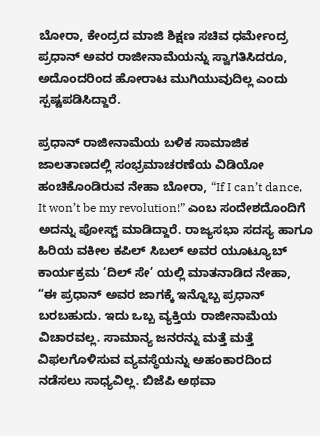ಬೋರಾ, ಕೇಂದ್ರದ ಮಾಜಿ ಶಿಕ್ಷಣ ಸಚಿವ ಧರ್ಮೇಂದ್ರ ಪ್ರಧಾನ್ ಅವರ ರಾಜೀನಾಮೆಯನ್ನು ಸ್ವಾಗತಿಸಿದರೂ, ಅದೊಂದರಿಂದ ಹೋರಾಟ ಮುಗಿಯುವುದಿಲ್ಲ ಎಂದು ಸ್ಪಷ್ಟಪಡಿಸಿದ್ದಾರೆ.

ಪ್ರಧಾನ್ ರಾಜೀನಾಮೆಯ ಬಳಿಕ ಸಾಮಾಜಿಕ ಜಾಲತಾಣದಲ್ಲಿ ಸಂಭ್ರಮಾಚರಣೆಯ ವಿಡಿಯೋ ಹಂಚಿಕೊಂಡಿರುವ ನೇಹಾ ಬೋರಾ, “If I can’t dance, It won’t be my revolution!” ಎಂಬ ಸಂದೇಶದೊಂದಿಗೆ ಅದನ್ನು ಪೋಸ್ಟ್ ಮಾಡಿದ್ದಾರೆ. ರಾಜ್ಯಸಭಾ ಸದಸ್ಯ ಹಾಗೂ ಹಿರಿಯ ವಕೀಲ ಕಪಿಲ್ ಸಿಬಲ್ ಅವರ ಯೂಟ್ಯೂಬ್ ಕಾರ್ಯಕ್ರಮ ‘ದಿಲ್ ಸೇ’ ಯಲ್ಲಿ ಮಾತನಾಡಿದ ನೇಹಾ, “ಈ ಪ್ರಧಾನ್ ಅವರ ಜಾಗಕ್ಕೆ ಇನ್ನೊಬ್ಬ ಪ್ರಧಾನ್ ಬರಬಹುದು. ಇದು ಒಬ್ಬ ವ್ಯಕ್ತಿಯ ರಾಜೀನಾಮೆಯ ವಿಚಾರವಲ್ಲ. ಸಾಮಾನ್ಯ ಜನರನ್ನು ಮತ್ತೆ ಮತ್ತೆ ವಿಫಲಗೊಳಿಸುವ ವ್ಯವಸ್ಥೆಯನ್ನು ಅಹಂಕಾರದಿಂದ ನಡೆಸಲು ಸಾಧ್ಯವಿಲ್ಲ. ಬಿಜೆಪಿ ಅಥವಾ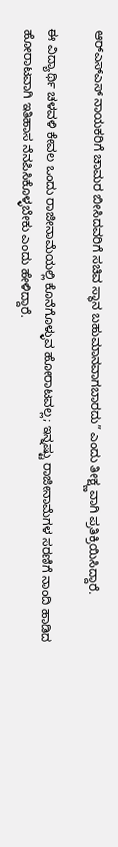ಆರ್‌ಎಸ್‌ಎಸ್ ನಾಯಕರಿಗೆ ಚಾಮರ ಬೀಸಿದವರಿಗೆ ಸಚಿವ ಸ್ಥಾನ ಬಹುಮಾನವಾಗಬಾರದು” ಎಂದು ತೀಕ್ಷ್ಣವಾಗಿ ಪ್ರತಿಕ್ರಿಯಿಸಿದ್ದಾರೆ.

ಈ ವಿದ್ಯಾರ್ಥಿ ಚಳವಳಿ ಕೇವಲ ಒಂದು ರಾಜೀನಾಮೆಯಲ್ಲಿ ಕೊನೆಗೊಳ್ಳುವ ಹೋರಾಟವಲ್ಲ; ಇನ್ನಷ್ಟು ರಾಜೀನಾಮೆಗಳ ಸರಣಿಗೆ ನಾಂದಿ ಹಾಡಿದ ಹೋರಾಟವಾಗಿ ಇತಿಹಾಸ ನೆನಪಿಸಿಕೊಳ್ಳಬೇಕು ಎಂದು ಹೇಳಿದ್ದಾರೆ.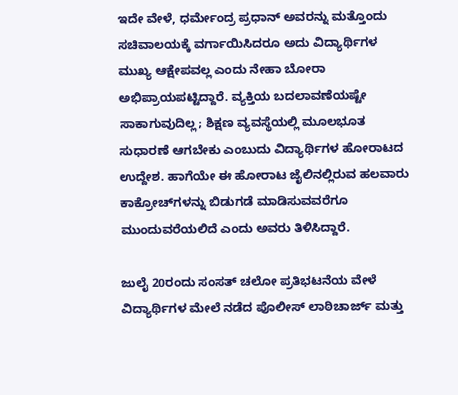ಇದೇ ವೇಳೆ, ಧರ್ಮೇಂದ್ರ ಪ್ರಧಾನ್ ಅವರನ್ನು ಮತ್ತೊಂದು ಸಚಿವಾಲಯಕ್ಕೆ ವರ್ಗಾಯಿಸಿದರೂ ಅದು ವಿದ್ಯಾರ್ಥಿಗಳ ಮುಖ್ಯ ಆಕ್ಷೇಪವಲ್ಲ ಎಂದು ನೇಹಾ ಬೋರಾ ಅಭಿಪ್ರಾಯಪಟ್ಟಿದ್ದಾರೆ. ವ್ಯಕ್ತಿಯ ಬದಲಾವಣೆಯಷ್ಟೇ ಸಾಕಾಗುವುದಿಲ್ಲ; ಶಿಕ್ಷಣ ವ್ಯವಸ್ಥೆಯಲ್ಲಿ ಮೂಲಭೂತ ಸುಧಾರಣೆ ಆಗಬೇಕು ಎಂಬುದು ವಿದ್ಯಾರ್ಥಿಗಳ ಹೋರಾಟದ ಉದ್ದೇಶ. ಹಾಗೆಯೇ ಈ ಹೋರಾಟ ಜೈಲಿನಲ್ಲಿರುವ ಹಲವಾರು ಕಾಕ್ರೋಚ್‌ಗಳನ್ನು ಬಿಡುಗಡೆ ಮಾಡಿಸುವವರೆಗೂ ಮುಂದುವರೆಯಲಿದೆ ಎಂದು ಅವರು ತಿಳಿಸಿದ್ದಾರೆ.

ಜುಲೈ 20ರಂದು ಸಂಸತ್ ಚಲೋ ಪ್ರತಿಭಟನೆಯ ವೇಳೆ ವಿದ್ಯಾರ್ಥಿಗಳ ಮೇಲೆ ನಡೆದ ಪೊಲೀಸ್ ಲಾಠಿಚಾರ್ಜ್ ಮತ್ತು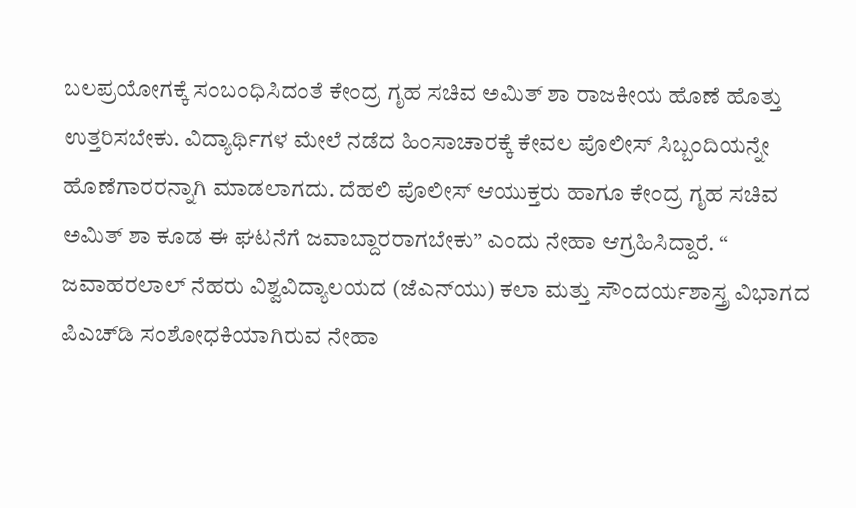ಬಲಪ್ರಯೋಗಕ್ಕೆ ಸಂಬಂಧಿಸಿದಂತೆ ಕೇಂದ್ರ ಗೃಹ ಸಚಿವ ಅಮಿತ್ ಶಾ ರಾಜಕೀಯ ಹೊಣೆ ಹೊತ್ತು ಉತ್ತರಿಸಬೇಕು. ವಿದ್ಯಾರ್ಥಿಗಳ ಮೇಲೆ ನಡೆದ ಹಿಂಸಾಚಾರಕ್ಕೆ ಕೇವಲ ಪೊಲೀಸ್ ಸಿಬ್ಬಂದಿಯನ್ನೇ ಹೊಣೆಗಾರರನ್ನಾಗಿ ಮಾಡಲಾಗದು. ದೆಹಲಿ ಪೊಲೀಸ್ ಆಯುಕ್ತರು ಹಾಗೂ ಕೇಂದ್ರ ಗೃಹ ಸಚಿವ ಅಮಿತ್ ಶಾ ಕೂಡ ಈ ಘಟನೆಗೆ ಜವಾಬ್ದಾರರಾಗಬೇಕು” ಎಂದು ನೇಹಾ ಆಗ್ರಹಿಸಿದ್ದಾರೆ. “ ಜವಾಹರಲಾಲ್ ನೆಹರು ವಿಶ್ವವಿದ್ಯಾಲಯದ (ಜೆಎನ್‌ಯು) ಕಲಾ ಮತ್ತು ಸೌಂದರ್ಯಶಾಸ್ತ್ರ ವಿಭಾಗದ ಪಿಎಚ್‌ಡಿ ಸಂಶೋಧಕಿಯಾಗಿರುವ ನೇಹಾ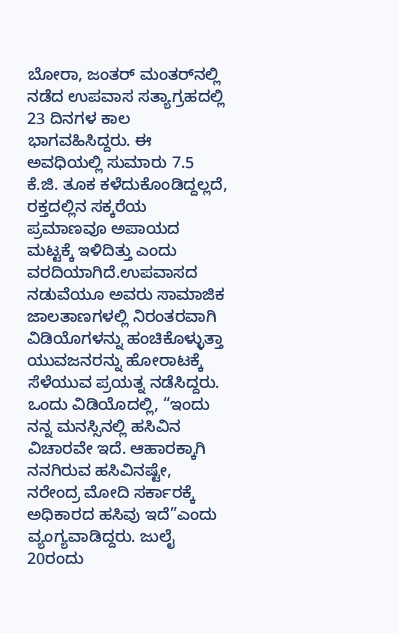ಬೋರಾ, ಜಂತರ್ ಮಂತರ್‌ನಲ್ಲಿ ನಡೆದ ಉಪವಾಸ ಸತ್ಯಾಗ್ರಹದಲ್ಲಿ 23 ದಿನಗಳ ಕಾಲ ಭಾಗವಹಿಸಿದ್ದರು. ಈ ಅವಧಿಯಲ್ಲಿ ಸುಮಾರು 7.5 ಕೆ.ಜಿ. ತೂಕ ಕಳೆದುಕೊಂಡಿದ್ದಲ್ಲದೆ, ರಕ್ತದಲ್ಲಿನ ಸಕ್ಕರೆಯ ಪ್ರಮಾಣವೂ ಅಪಾಯದ ಮಟ್ಟಕ್ಕೆ ಇಳಿದಿತ್ತು ಎಂದು ವರದಿಯಾಗಿದೆ.ಉಪವಾಸದ ನಡುವೆಯೂ ಅವರು ಸಾಮಾಜಿಕ ಜಾಲತಾಣಗಳಲ್ಲಿ ನಿರಂತರವಾಗಿ ವಿಡಿಯೊಗಳನ್ನು ಹಂಚಿಕೊಳ್ಳುತ್ತಾ ಯುವಜನರನ್ನು ಹೋರಾಟಕ್ಕೆ ಸೆಳೆಯುವ ಪ್ರಯತ್ನ ನಡೆಸಿದ್ದರು. ಒಂದು ವಿಡಿಯೊದಲ್ಲಿ, “ಇಂದು ನನ್ನ ಮನಸ್ಸಿನಲ್ಲಿ ಹಸಿವಿನ ವಿಚಾರವೇ ಇದೆ. ಆಹಾರಕ್ಕಾಗಿ ನನಗಿರುವ ಹಸಿವಿನಷ್ಟೇ, ನರೇಂದ್ರ ಮೋದಿ ಸರ್ಕಾರಕ್ಕೆ ಅಧಿಕಾರದ ಹಸಿವು ಇದೆ”ಎಂದು ವ್ಯಂಗ್ಯವಾಡಿದ್ದರು. ಜುಲೈ 20ರಂದು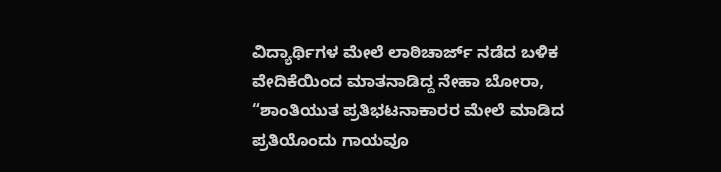ವಿದ್ಯಾರ್ಥಿಗಳ ಮೇಲೆ ಲಾಠಿಚಾರ್ಜ್ ನಡೆದ ಬಳಿಕ ವೇದಿಕೆಯಿಂದ ಮಾತನಾಡಿದ್ದ ನೇಹಾ ಬೋರಾ, “ಶಾಂತಿಯುತ ಪ್ರತಿಭಟನಾಕಾರರ ಮೇಲೆ ಮಾಡಿದ ಪ್ರತಿಯೊಂದು ಗಾಯವೂ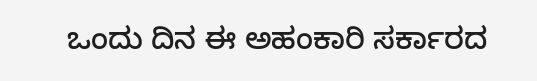ಒಂದು ದಿನ ಈ ಅಹಂಕಾರಿ ಸರ್ಕಾರದ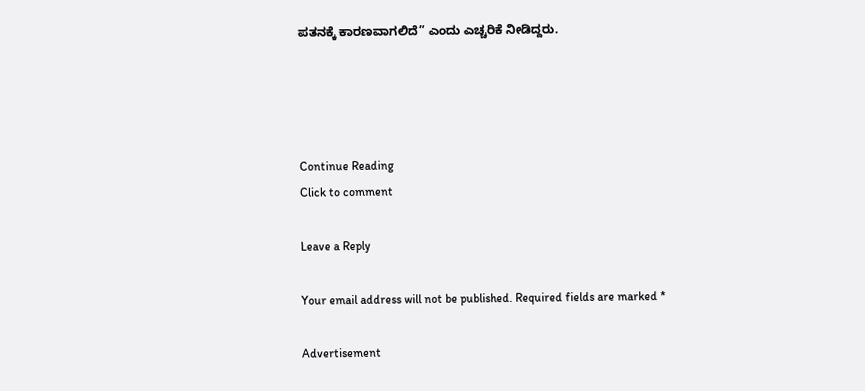ಪತನಕ್ಕೆ ಕಾರಣವಾಗಲಿದೆ” ಎಂದು ಎಚ್ಚರಿಕೆ ನೀಡಿದ್ದರು.




Continue Reading
Click to comment

Leave a Reply

Your email address will not be published. Required fields are marked *

Advertisement